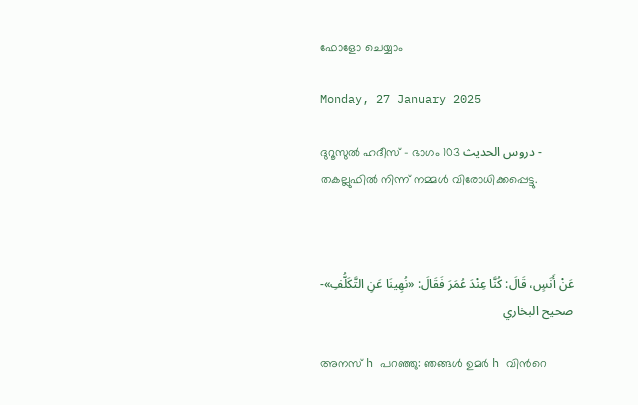ഫോളോ ചെയ്യാം

Monday, 27 January 2025

ദുറൂസുല്‍ ഹദീസ് - ഭാഗം 103 دروس الحديث - തകല്ലുഫില്‍ നിന്ന് നമ്മള്‍ വിരോധിക്കപ്പെട്ടു.



عَنْ أَنَسٍ، قَالَ: كُنَّا عِنْدَ عُمَرَ فَقَالَ: «نُهِينَا عَنِ التَّكَلُّفِ»- صحيح البخاري

അനസ് h പറഞ്ഞു: ഞങ്ങള്‍ ഉമര്‍ h വിന്‍റെ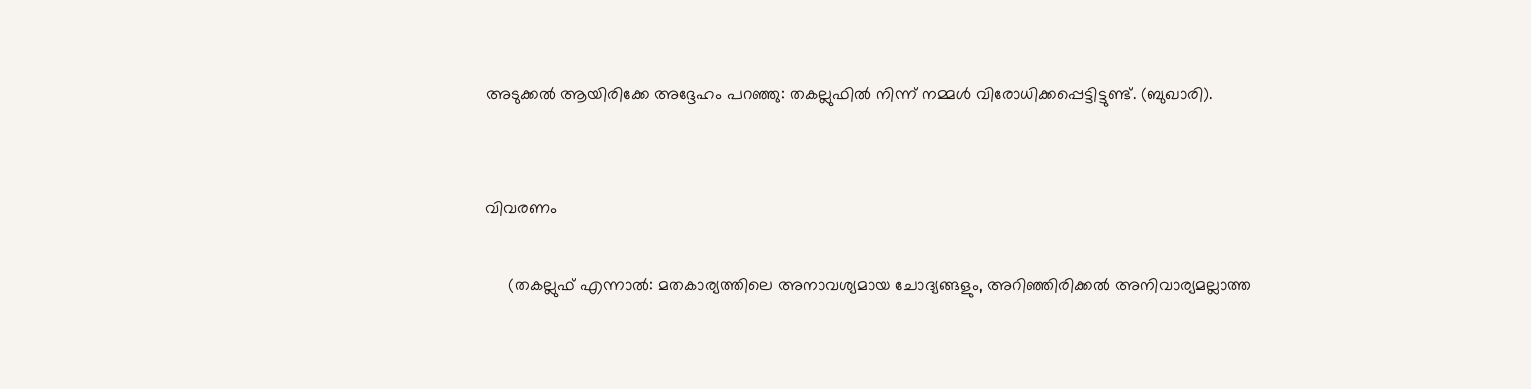അടുക്കല്‍ ആയിരിക്കേ അദ്ദേഹം പറഞ്ഞു: തകല്ലുഫില്‍ നിന്ന് നമ്മള്‍ വിരോധിക്കപ്പെട്ടിട്ടുണ്ട്. (ബുഖാരി).


വിവരണം

     (തകല്ലുഫ് എന്നാല്‍: മതകാര്യത്തിലെ അനാവശ്യമായ ചോദ്യങ്ങളും, അറിഞ്ഞിരിക്കല്‍ അനിവാര്യമല്ലാത്ത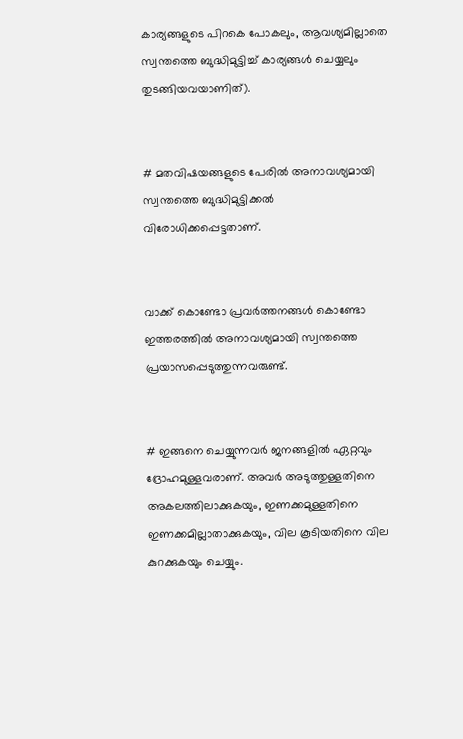കാര്യങ്ങളുടെ പിറകെ പോകലും, ആവശ്യമില്ലാതെ സ്വന്തത്തെ ബുദ്ധിമുട്ടിച്ച് കാര്യങ്ങള്‍ ചെയ്യലും തുടങ്ങിയവയാണിത്).


# മതവിഷയങ്ങളുടെ പേരില്‍ അനാവശ്യമായി സ്വന്തത്തെ ബുദ്ധിമുട്ടിക്കല്‍ വിരോധിക്കപ്പെട്ടതാണ്.


വാക്ക് കൊണ്ടോ പ്രവര്‍ത്തനങ്ങള്‍ കൊണ്ടോ ഇത്തരത്തില്‍ അനാവശ്യമായി സ്വന്തത്തെ പ്രയാസപ്പെടുത്തുന്നവരുണ്ട്.


# ഇങ്ങനെ ചെയ്യുന്നവര്‍ ജനങ്ങളില്‍ ഏറ്റവും ദ്രോഹമുള്ളവരാണ്. അവര്‍ അടുത്തുള്ളതിനെ അകലത്തിലാക്കുകയും, ഇണക്കമുള്ളതിനെ ഇണക്കമില്ലാതാക്കുകയും, വില കൂടിയതിനെ വില കുറക്കുകയും ചെയ്യും.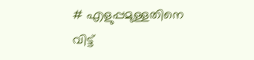# എളുപ്പമുള്ളതിനെ വിട്ട്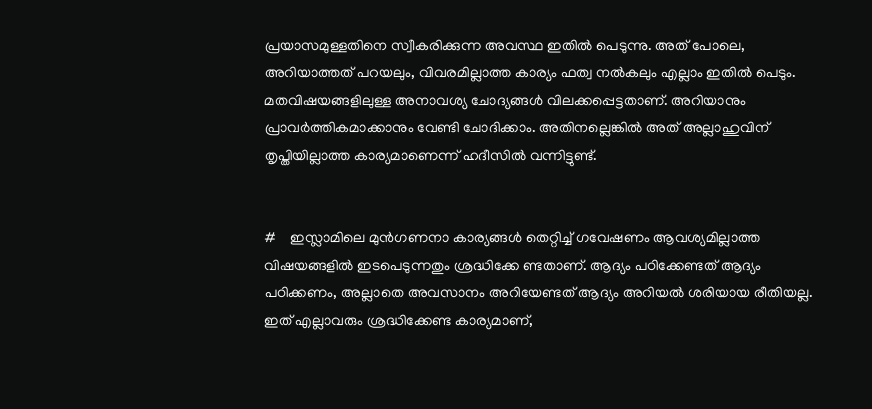പ്രയാസമുള്ളതിനെ സ്വീകരിക്കുന്ന അവസ്ഥ ഇതില്‍ പെടുന്നു. അത് പോലെ, അറിയാത്തത് പറയലും, വിവരമില്ലാത്ത കാര്യം ഫത്വ നല്‍കലും എല്ലാം ഇതില്‍ പെടും. മതവിഷയങ്ങളിലുള്ള അനാവശ്യ ചോദ്യങ്ങള്‍ വിലക്കപ്പെട്ടതാണ്. അറിയാനും പ്രാവര്‍ത്തികമാക്കാനും വേണ്ടി ചോദിക്കാം. അതിനല്ലെങ്കില്‍ അത് അല്ലാഹുവിന് തൃപ്തിയില്ലാത്ത കാര്യമാണെന്ന് ഹദീസില്‍ വന്നിട്ടുണ്ട്.


#    ഇസ്ലാമിലെ മുന്‍ഗണനാ കാര്യങ്ങള്‍ തെറ്റിച്ച് ഗവേഷണം ആവശ്യമില്ലാത്ത വിഷയങ്ങളില്‍ ഇടപെടുന്നതും ശ്രദ്ധിക്കേ ണ്ടതാണ്. ആദ്യം പഠിക്കേണ്ടത് ആദ്യം പഠിക്കണം, അല്ലാതെ അവസാനം അറിയേണ്ടത് ആദ്യം അറിയല്‍ ശരിയായ രീതിയല്ല. ഇത് എല്ലാവരും ശ്രദ്ധിക്കേണ്ട കാര്യമാണ്,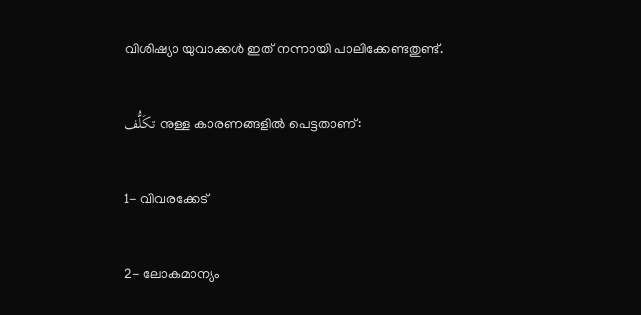വിശിഷ്യാ യുവാക്കള്‍ ഇത് നന്നായി പാലിക്കേണ്ടതുണ്ട്.

تكَلُّف നുള്ള കാരണങ്ങളില്‍ പെട്ടതാണ്:

1- വിവരക്കേട്

2- ലോകമാന്യം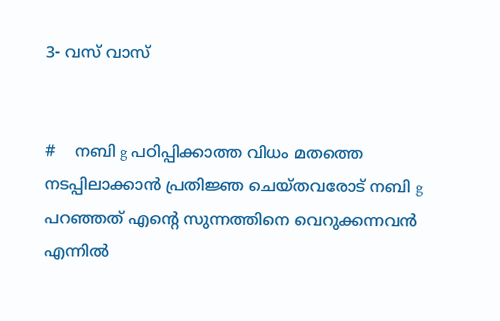3- വസ് വാസ്


#    നബി g പഠിപ്പിക്കാത്ത വിധം മതത്തെ നടപ്പിലാക്കാന്‍ പ്രതിജ്ഞ ചെയ്തവരോട് നബി g പറഞ്ഞത് എന്‍റെ സുന്നത്തിനെ വെറുക്കന്നവന്‍ എന്നില്‍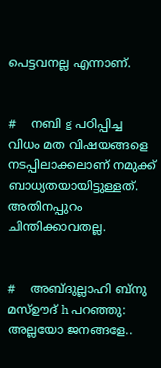പെട്ടവനല്ല എന്നാണ്.


#    നബി g പഠിപ്പിച്ച വിധം മത വിഷയങ്ങളെ നടപ്പിലാക്കലാണ് നമുക്ക് ബാധ്യതയായിട്ടുള്ളത്. അതിനപ്പുറം ചിന്തിക്കാവതല്ല.


#    അബ്ദുല്ലാഹി ബ്നു മസ്ഊദ് h പറഞ്ഞു: അല്ലയോ ജനങ്ങളേ..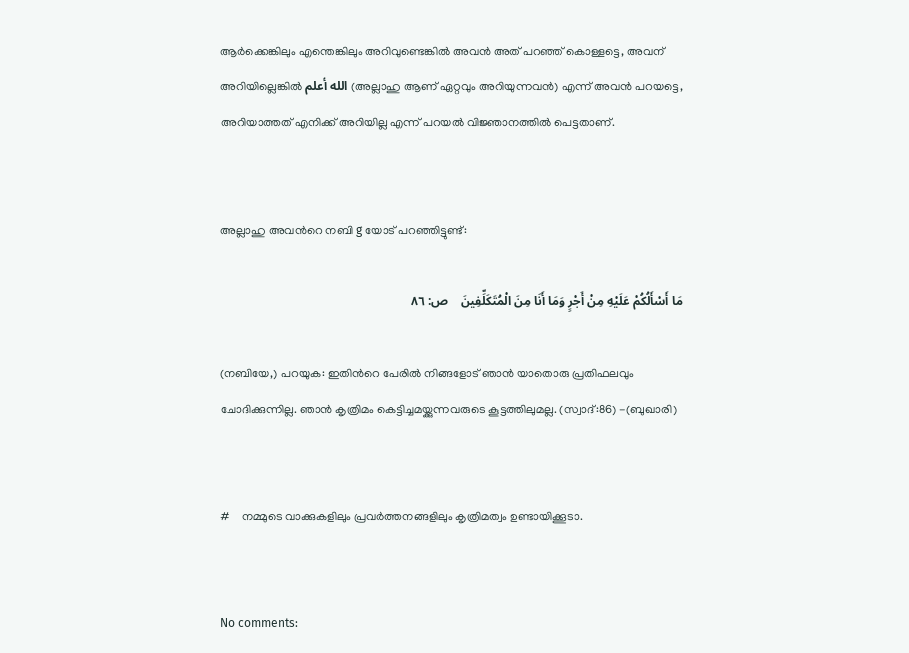ആര്‍ക്കെങ്കിലും എന്തെങ്കിലും അറിവുണ്ടെങ്കില്‍ അവന്‍ അത് പറഞ്ഞ് കൊള്ളട്ടെ, അവന് അറിയില്ലെങ്കില്‍ الله أعلم (അല്ലാഹു ആണ് ഏറ്റവും അറിയുന്നവന്‍) എന്ന് അവന്‍ പറയട്ടെ, അറിയാത്തത് എനിക്ക് അറിയില്ല എന്ന് പറയല്‍ വിജ്ഞാനത്തില്‍ പെട്ടതാണ്.


അല്ലാഹു അവന്‍റെ നബി g യോട് പറഞ്ഞിട്ടുണ്ട്:

مَا أَسْأَلُكُمْ عَلَيْهِ مِنْ أَجْرٍ وَمَا أَنَا مِنَ الْمُتَكَلِّفِينَ    ص: ٨٦

(നബിയേ,) പറയുക: ഇതിന്‍റെ പേരില്‍ നിങ്ങളോട് ഞാന്‍ യാതൊരു പ്രതിഫലവും ചോദിക്കുന്നില്ല. ഞാന്‍ കൃത്രിമം കെട്ടിച്ചമയ്ക്കുന്നവരുടെ കൂട്ടത്തിലുമല്ല. (സ്വാദ്:86) -(ബുഖാരി)


#    നമ്മുടെ വാക്കുകളിലും പ്രവര്‍ത്തനങ്ങളിലും കൃത്രിമത്വം ഉണ്ടായിക്കൂടാ.


No comments: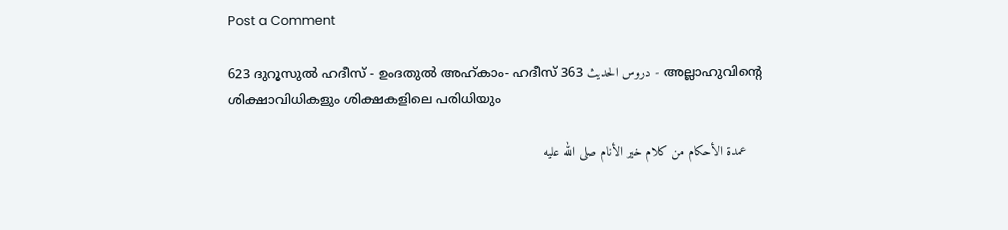Post a Comment

623 ദുറൂസുല്‍ ഹദീസ് - ഉംദതുല്‍ അഹ്കാം- ഹദീസ് 363 دروس الحديث - അല്ലാഹുവിന്‍റെ ശിക്ഷാവിധികളും ശിക്ഷകളിലെ പരിധിയും

    عمدة الأحكام من كلام خير الأنام صلى الله عليه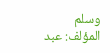وسلم المؤلف: عبد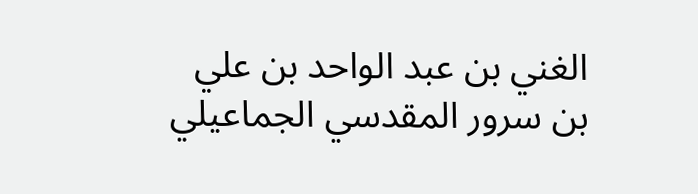الغني بن عبد الواحد بن علي بن سرور المقدسي الجماعيلي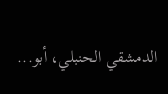الدمشقي الحنبلي، أبو...